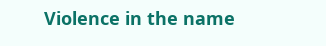Violence in the name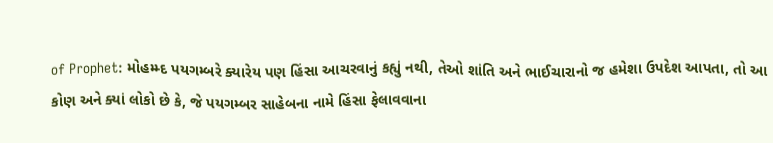of Prophet: મોહમ્મ્દ પયગમ્બરે ક્યારેય પણ હિંસા આચરવાનું કહ્યું નથી, તેઓ શાંતિ અને ભાઈચારાનો જ હમેશા ઉપદેશ આપતા, તો આ કોણ અને ક્યાં લોકો છે કે, જે પયગમ્બર સાહેબના નામે હિંસા ફેલાવવાના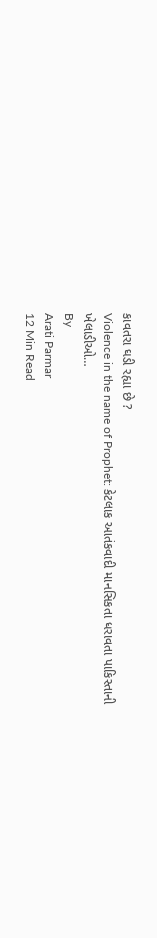કાવતરા ઘડી રહ્યા છે ?
Violence in the name of Prophet: કેટલાક આતંકવાદી માનસિકતા ધરાવતા પાકિસ્તાની ખેલાડીઓ…
By
Arati Parmar
12 Min Read